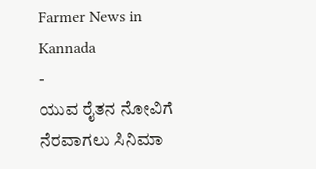Farmer News in Kannada
-
ಯುವ ರೈತನ ನೋವಿಗೆ ನೆರವಾಗಲು ಸಿನಿಮಾ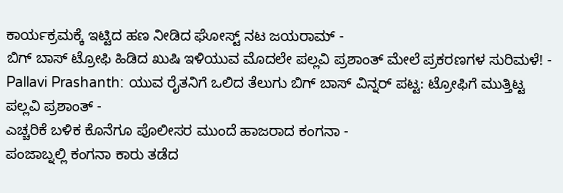ಕಾರ್ಯಕ್ರಮಕ್ಕೆ ಇಟ್ಟಿದ ಹಣ ನೀಡಿದ ಘೋಸ್ಟ್ ನಟ ಜಯರಾಮ್ -
ಬಿಗ್ ಬಾಸ್ ಟ್ರೋಫಿ ಹಿಡಿದ ಖುಷಿ ಇಳಿಯುವ ಮೊದಲೇ ಪಲ್ಲವಿ ಪ್ರಶಾಂತ್ ಮೇಲೆ ಪ್ರಕರಣಗಳ ಸುರಿಮಳೆ! -
Pallavi Prashanth: ಯುವ ರೈತನಿಗೆ ಒಲಿದ ತೆಲುಗು ಬಿಗ್ ಬಾಸ್ ವಿನ್ನರ್ ಪಟ್ಟ: ಟ್ರೋಫಿಗೆ ಮುತ್ತಿಟ್ಟ ಪಲ್ಲವಿ ಪ್ರಶಾಂತ್ -
ಎಚ್ಚರಿಕೆ ಬಳಿಕ ಕೊನೆಗೂ ಪೊಲೀಸರ ಮುಂದೆ ಹಾಜರಾದ ಕಂಗನಾ -
ಪಂಜಾಬ್ನಲ್ಲಿ ಕಂಗನಾ ಕಾರು ತಡೆದ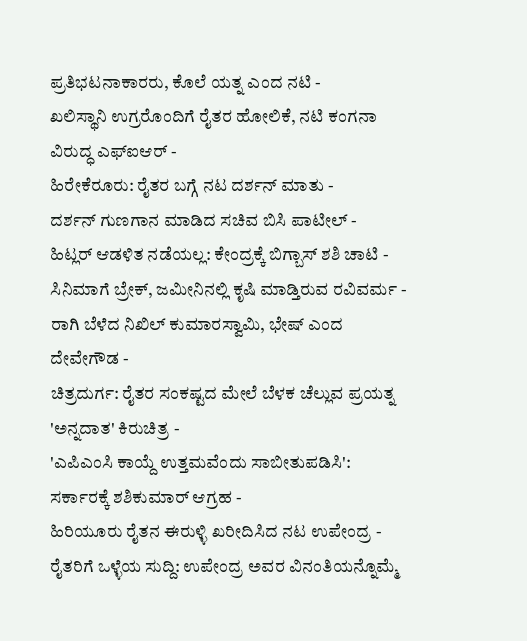ಪ್ರತಿಭಟನಾಕಾರರು, ಕೊಲೆ ಯತ್ನ ಎಂದ ನಟಿ -
ಖಲಿಸ್ಥಾನಿ ಉಗ್ರರೊಂದಿಗೆ ರೈತರ ಹೋಲಿಕೆ, ನಟಿ ಕಂಗನಾ ವಿರುದ್ಧ ಎಫ್ಐಆರ್ -
ಹಿರೇಕೆರೂರು: ರೈತರ ಬಗ್ಗೆ ನಟ ದರ್ಶನ್ ಮಾತು -
ದರ್ಶನ್ ಗುಣಗಾನ ಮಾಡಿದ ಸಚಿವ ಬಿಸಿ ಪಾಟೀಲ್ -
ಹಿಟ್ಲರ್ ಆಡಳಿತ ನಡೆಯಲ್ಲ: ಕೇಂದ್ರಕ್ಕೆ ಬಿಗ್ಬಾಸ್ ಶಶಿ ಚಾಟಿ -
ಸಿನಿಮಾಗೆ ಬ್ರೇಕ್, ಜಮೀನಿನಲ್ಲಿ ಕೃಷಿ ಮಾಡ್ತಿರುವ ರವಿವರ್ಮ -
ರಾಗಿ ಬೆಳೆದ ನಿಖಿಲ್ ಕುಮಾರಸ್ವಾಮಿ, ಭೇಷ್ ಎಂದ ದೇವೇಗೌಡ -
ಚಿತ್ರದುರ್ಗ: ರೈತರ ಸಂಕಷ್ಟದ ಮೇಲೆ ಬೆಳಕ ಚೆಲ್ಲುವ ಪ್ರಯತ್ನ 'ಅನ್ನದಾತ' ಕಿರುಚಿತ್ರ -
'ಎಪಿಎಂಸಿ ಕಾಯ್ದೆ ಉತ್ತಮವೆಂದು ಸಾಬೀತುಪಡಿಸಿ': ಸರ್ಕಾರಕ್ಕೆ ಶಶಿಕುಮಾರ್ ಆಗ್ರಹ -
ಹಿರಿಯೂರು ರೈತನ ಈರುಳ್ಳಿ ಖರೀದಿಸಿದ ನಟ ಉಪೇಂದ್ರ -
ರೈತರಿಗೆ ಒಳ್ಳೆಯ ಸುದ್ದಿ: ಉಪೇಂದ್ರ ಅವರ ವಿನಂತಿಯನ್ನೊಮ್ಮೆ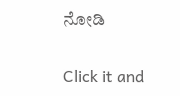ನೋಡಿ


Click it and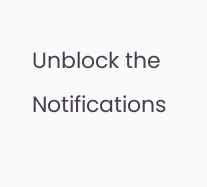Unblock the Notifications